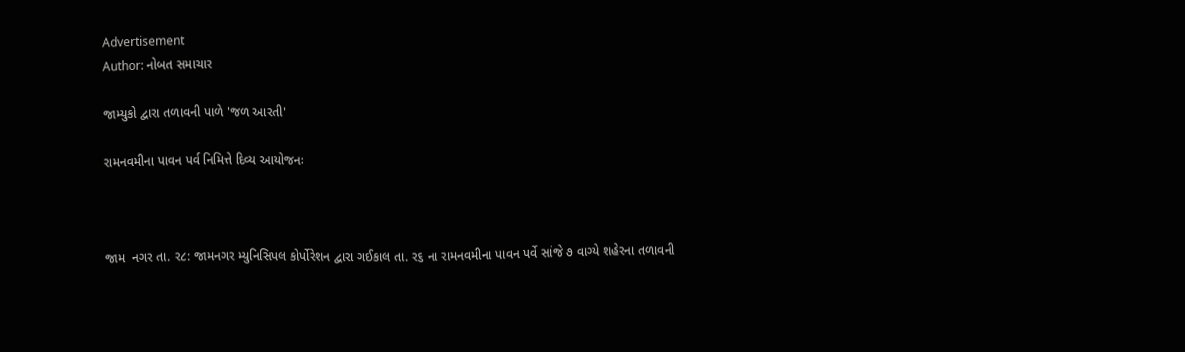Advertisement
Author: નોબત સમાચાર

જામ્યુકો દ્વારા તળાવની પાળે 'જળ આરતી'

રામનવમીના પાવન પર્વ નિમિત્તે દિવ્ય આયોજનઃ



જામ  નગર તા. ર૮: જામનગર મ્યુનિસિપલ કોર્પોરેશન દ્વારા ગઈકાલ તા. ર૬ ના રામનવમીના પાવન પર્વે સાંજે ૭ વાગ્યે શહેરના તળાવની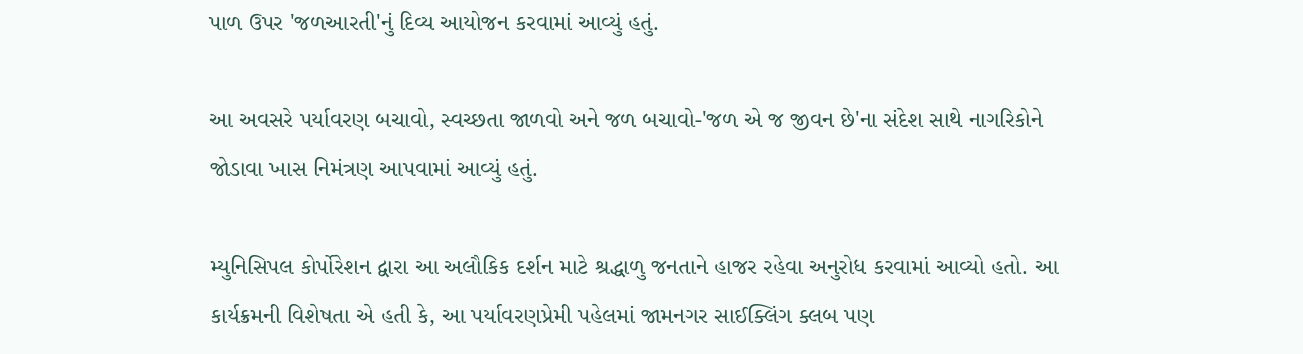પાળ ઉપર 'જળઆરતી'નું દિવ્ય આયોજન કરવામાં આવ્યું હતું.

આ અવસરે પર્યાવરણ બચાવો, સ્વચ્છતા જાળવો અને જળ બચાવો-'જળ એ જ જીવન છે'ના સંદેશ સાથે નાગરિકોને જોડાવા ખાસ નિમંત્રણ આપવામાં આવ્યું હતું.

મ્યુનિસિપલ કોર્પોરેશન દ્વારા આ અલૌકિક દર્શન માટે શ્રદ્ધાળુ જનતાને હાજર રહેવા અનુરોધ કરવામાં આવ્યો હતો. આ કાર્યક્રમની વિશેષતા એ હતી કે, આ પર્યાવરણપ્રેમી પહેલમાં જામનગર સાઈક્લિંગ ક્લબ પણ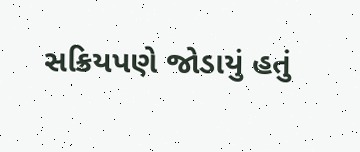સક્રિયપણે જોડાયું હતું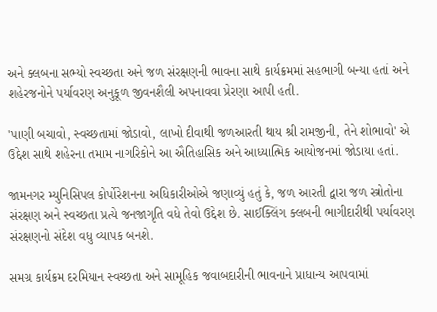અને ક્લબના સભ્યો સ્વચ્છતા અને જળ સંરક્ષણની ભાવના સાથે કાર્યક્રમમાં સહભાગી બન્યા હતાં અને શહેરજનોને પર્યાવરણ અનુકૂળ જીવનશૈલી અપનાવવા પ્રેરણા આપી હતી.

'પાણી બચાવો, સ્વચ્છતામાં જોડાવો, લાખો દીવાથી જળઆરતી થાય શ્રી રામજીની, તેને શોભાવો' એ ઉદ્દેશ સાથે શહેરના તમામ નાગરિકોને આ ઐતિહાસિક અને આધ્યાત્મિક આયોજનમાં જોડાયા હતાં.

જામનગર મ્યુનિસિપલ કોર્પોરેશનના અધિકારીઓએ જણાવ્યું હતું કે, જળ આરતી દ્વારા જળ સ્ત્રોતોના સંરક્ષણ અને સ્વચ્છતા પ્રત્યે જનજાગૃતિ વધે તેવો ઉદ્દેશ છે. સાઈક્લિંગ ક્લબની ભાગીદારીથી પર્યાવરણ સંરક્ષણનો સંદેશ વધુ વ્યાપક બનશે.

સમગ્ર કાર્યક્રમ દરમિયાન સ્વચ્છતા અને સામૂહિક જવાબદારીની ભાવનાને પ્રાધાન્ય આપવામાં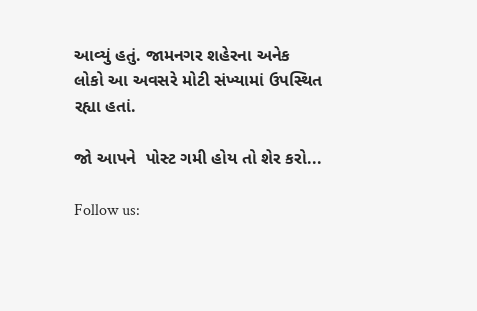આવ્યું હતું. જામનગર શહેરના અનેક લોકો આ અવસરે મોટી સંખ્યામાં ઉપસ્થિત રહ્યા હતાં.

જો આપને  પોસ્ટ ગમી હોય તો શેર કરો...

Follow us: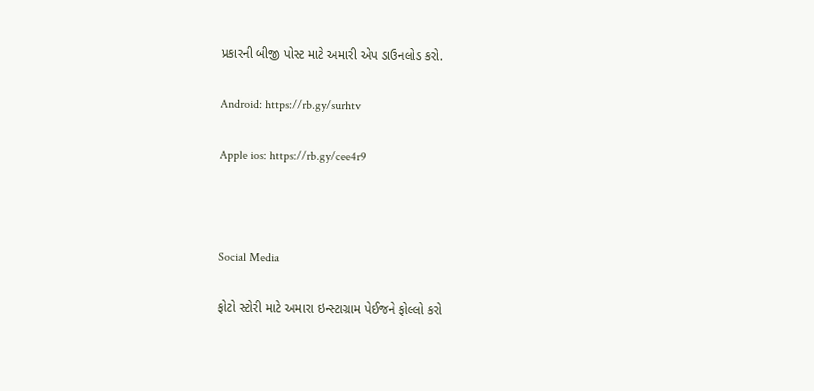પ્રકારની બીજી પોસ્ટ માટે અમારી એપ ડાઉનલોડ કરો.

Android: https://rb.gy/surhtv

Apple ios: https://rb.gy/cee4r9



Social Media

ફોટો સ્ટોરી માટે અમારા ઇન્સ્ટાગ્રામ પેઈજને ફોલ્લો કરો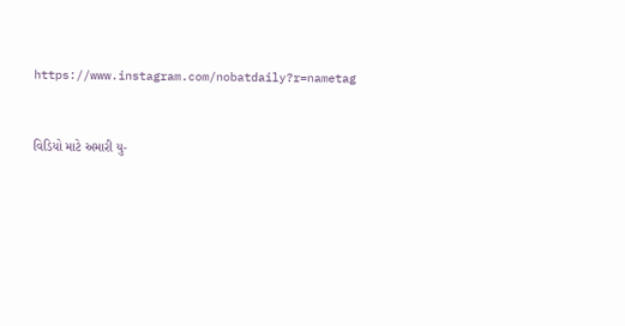https://www.instagram.com/nobatdaily?r=nametag



વિડિયો માટે અમારી યુ-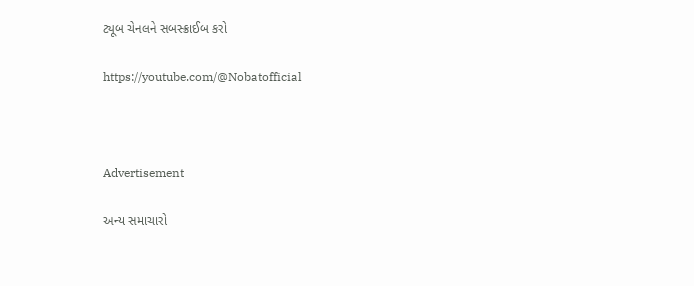ટ્યૂબ ચેનલને સબસ્ક્રાઈબ કરો

https://youtube.com/@Nobatofficial



Advertisement

અન્ય સમાચારો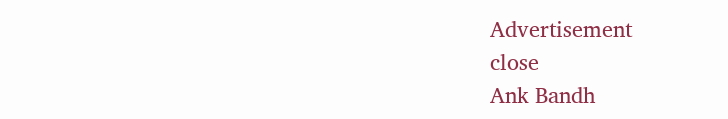Advertisement
close
Ank Bandh